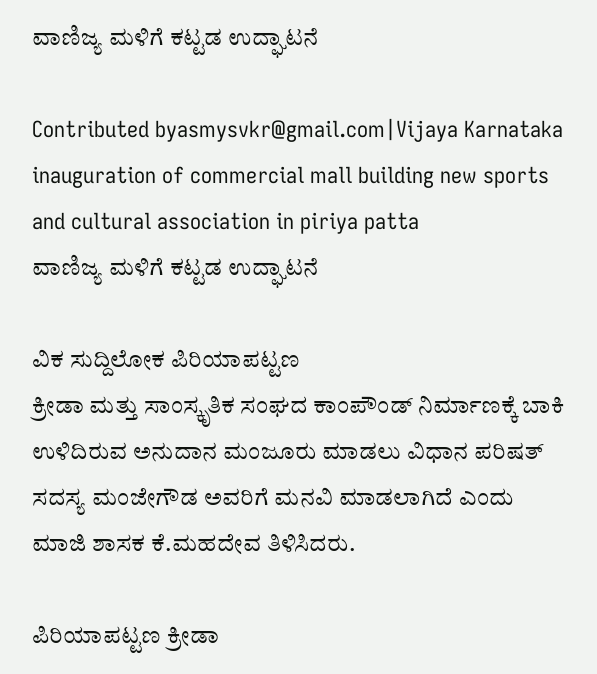ವಾಣಿಜ್ಯ ಮಳಿಗೆ ಕಟ್ಟಡ ಉದ್ಘಾಟನೆ

Contributed byasmysvkr@gmail.com|Vijaya Karnataka
inauguration of commercial mall building new sports and cultural association in piriya patta
ವಾಣಿಜ್ಯ ಮಳಿಗೆ ಕಟ್ಟಡ ಉದ್ಘಾಟನೆ

ವಿಕ ಸುದ್ದಿಲೋಕ ಪಿರಿಯಾಪಟ್ಟಣ
ಕ್ರೀಡಾ ಮತ್ತು ಸಾಂಸ್ಕೃತಿಕ ಸಂಘದ ಕಾಂಪೌಂಡ್ ನಿರ್ಮಾಣಕ್ಕೆ ಬಾಕಿ ಉಳಿದಿರುವ ಅನುದಾನ ಮಂಜೂರು ಮಾಡಲು ವಿಧಾನ ಪರಿಷತ್ ಸದಸ್ಯ ಮಂಜೇಗೌಡ ಅವರಿಗೆ ಮನವಿ ಮಾಡಲಾಗಿದೆ ಎಂದು ಮಾಜಿ ಶಾಸಕ ಕೆ.ಮಹದೇವ ತಿಳಿಸಿದರು.

ಪಿರಿಯಾಪಟ್ಟಣ ಕ್ರೀಡಾ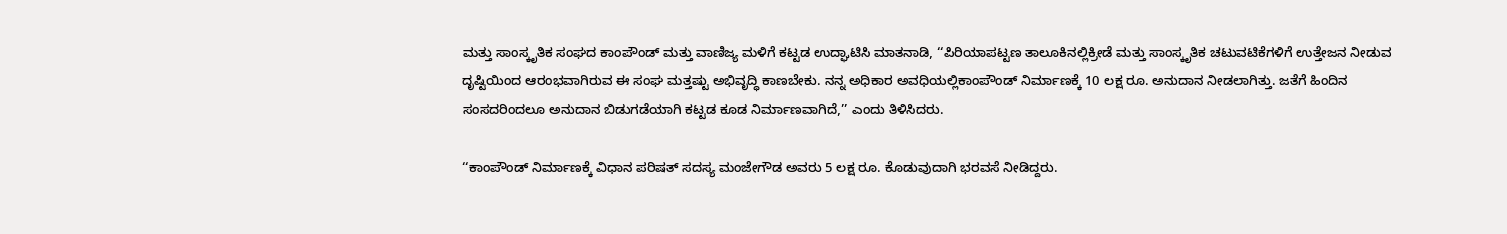ಮತ್ತು ಸಾಂಸ್ಕೃತಿಕ ಸಂಘದ ಕಾಂಪೌಂಡ್ ಮತ್ತು ವಾಣಿಜ್ಯ ಮಳಿಗೆ ಕಟ್ಟಡ ಉದ್ಘಾಟಿಸಿ ಮಾತನಾಡಿ, ‘‘ಪಿರಿಯಾಪಟ್ಟಣ ತಾಲೂಕಿನಲ್ಲಿಕ್ರೀಡೆ ಮತ್ತು ಸಾಂಸ್ಕೃತಿಕ ಚಟುವಟಿಕೆಗಳಿಗೆ ಉತ್ತೇಜನ ನೀಡುವ ದೃಷ್ಟಿಯಿಂದ ಆರಂಭವಾಗಿರುವ ಈ ಸಂಘ ಮತ್ತಷ್ಟು ಅಭಿವೃದ್ಧಿ ಕಾಣಬೇಕು. ನನ್ನ ಅಧಿಕಾರ ಅವಧಿಯಲ್ಲಿಕಾಂಪೌಂಡ್ ನಿರ್ಮಾಣಕ್ಕೆ 10 ಲಕ್ಷ ರೂ. ಅನುದಾನ ನೀಡಲಾಗಿತ್ತು. ಜತೆಗೆ ಹಿಂದಿನ ಸಂಸದರಿಂದಲೂ ಅನುದಾನ ಬಿಡುಗಡೆಯಾಗಿ ಕಟ್ಟಡ ಕೂಡ ನಿರ್ಮಾಣವಾಗಿದೆ,’’ ಎಂದು ತಿಳಿಸಿದರು.

‘‘ಕಾಂಪೌಂಡ್ ನಿರ್ಮಾಣಕ್ಕೆ ವಿಧಾನ ಪರಿಷತ್ ಸದಸ್ಯ ಮಂಜೇಗೌಡ ಅವರು 5 ಲಕ್ಷ ರೂ. ಕೊಡುವುದಾಗಿ ಭರವಸೆ ನೀಡಿದ್ದರು.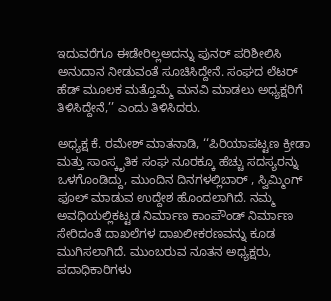ಇದುವರೆಗೂ ಈಡೇರಿಲ್ಲಅದನ್ನು ಪುನರ್ ಪರಿಶೀಲಿಸಿ ಅನುದಾನ ನೀಡುವಂತೆ ಸೂಚಿಸಿದ್ದೇನೆ. ಸಂಘದ ಲೆಟರ್ ಹೆಡ್ ಮೂಲಕ ಮತ್ತೊಮ್ಮೆ ಮನವಿ ಮಾಡಲು ಅಧ್ಯಕ್ಷರಿಗೆ ತಿಳಿಸಿದ್ದೇನೆ,’’ ಎಂದು ತಿಳಿಸಿದರು.

ಅಧ್ಯಕ್ಷ ಕೆ. ರಮೇಶ್ ಮಾತನಾಡಿ, ‘‘ಪಿರಿಯಾಪಟ್ಟಣ ಕ್ರೀಡಾ ಮತ್ತು ಸಾಂಸ್ಕೃತಿಕ ಸಂಘ ನೂರಕ್ಕೂ ಹೆಚ್ಚು ಸದಸ್ಯರನ್ನು ಒಳಗೊಂಡಿದ್ದು, ಮುಂದಿನ ದಿನಗಳಲ್ಲಿಬಾರ್ , ಸ್ವಿಮ್ಮಿಂಗ್ ಫೂಲ್ ಮಾಡುವ ಉದ್ದೇಶ ಹೊಂದಲಾಗಿದೆ. ನಮ್ಮ ಅವಧಿಯಲ್ಲಿಕಟ್ಟಡ ನಿರ್ಮಾಣ ಕಾಂಪೌಂಡ್ ನಿರ್ಮಾಣ ಸೇರಿದಂತೆ ದಾಖಲೆಗಳ ದಾಖಲೀಕರಣವನ್ನು ಕೂಡ ಮುಗಿಸಲಾಗಿದೆ. ಮುಂಬರುವ ನೂತನ ಅಧ್ಯಕ್ಷರು, ಪದಾಧಿಕಾರಿಗಳು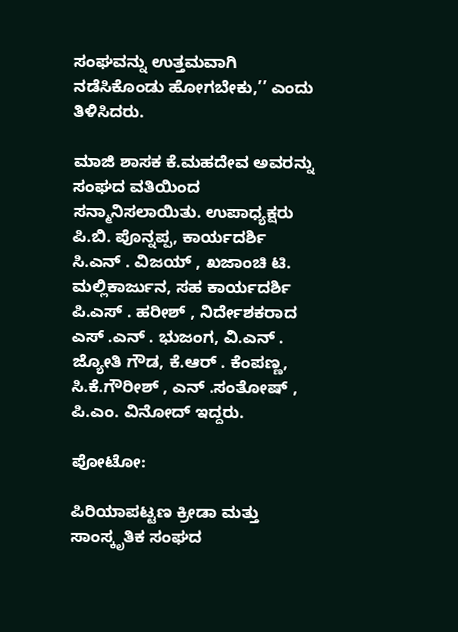ಸಂಘವನ್ನು ಉತ್ತಮವಾಗಿ ನಡೆಸಿಕೊಂಡು ಹೋಗಬೇಕು,’’ ಎಂದು ತಿಳಿಸಿದರು.

ಮಾಜಿ ಶಾಸಕ ಕೆ.ಮಹದೇವ ಅವರನ್ನು ಸಂಘದ ವತಿಯಿಂದ ಸನ್ಮಾನಿಸಲಾಯಿತು. ಉಪಾಧ್ಯಕ್ಷರು ಪಿ.ಬಿ. ಪೊನ್ನಪ್ಪ, ಕಾರ್ಯದರ್ಶಿ ಸಿ.ಎನ್ . ವಿಜಯ್ , ಖಜಾಂಚಿ ಟಿ. ಮಲ್ಲಿಕಾರ್ಜುನ, ಸಹ ಕಾರ್ಯದರ್ಶಿ ಪಿ.ಎಸ್ . ಹರೀಶ್ , ನಿರ್ದೇಶಕರಾದ ಎಸ್ .ಎನ್ . ಭುಜಂಗ, ವಿ.ಎನ್ . ಜ್ಯೋತಿ ಗೌಡ, ಕೆ.ಆರ್ . ಕೆಂಪಣ್ಣ, ಸಿ.ಕೆ.ಗೌರೀಶ್ , ಎನ್ .ಸಂತೋಷ್ , ಪಿ.ಎಂ. ವಿನೋದ್ ಇದ್ದರು.

ಪೋಟೋ:

ಪಿರಿಯಾಪಟ್ಟಣ ಕ್ರೀಡಾ ಮತ್ತು ಸಾಂಸ್ಕೃತಿಕ ಸಂಘದ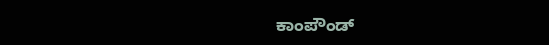ಕಾಂಪೌಂಡ್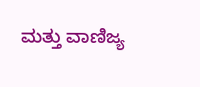ಮತ್ತು ವಾಣಿಜ್ಯ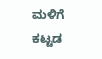ಮಳಿಗೆ ಕಟ್ಟಡ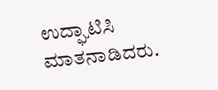ಉದ್ಘಾಟಿಸಿ ಮಾತನಾಡಿದರು.